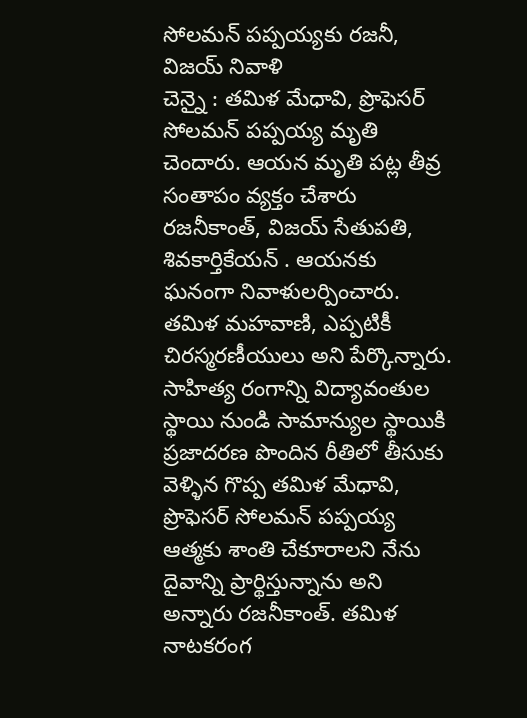సోలమన్ పప్పయ్యకు రజనీ, విజయ్ నివాళి
చెన్నై : తమిళ మేధావి, ప్రొఫెసర్ సోలమన్ పప్పయ్య మృతి చెందారు. ఆయన మృతి పట్ల తీవ్ర సంతాపం వ్యక్తం చేశారు రజనీకాంత్, విజయ్ సేతుపతి, శివకార్తికేయన్ . ఆయనకు ఘనంగా నివాళులర్పించారు. తమిళ మహవాణి, ఎప్పటికీ చిరస్మరణీయులు అని పేర్కొన్నారు. సాహిత్య రంగాన్ని విద్యావంతుల స్థాయి నుండి సామాన్యుల స్థాయికి ప్రజాదరణ పొందిన రీతిలో తీసుకు వెళ్ళిన గొప్ప తమిళ మేధావి, ప్రొఫెసర్ సోలమన్ పప్పయ్య ఆత్మకు శాంతి చేకూరాలని నేను దైవాన్ని ప్రార్థిస్తున్నాను అని అన్నారు రజనీకాంత్. తమిళ నాటకరంగ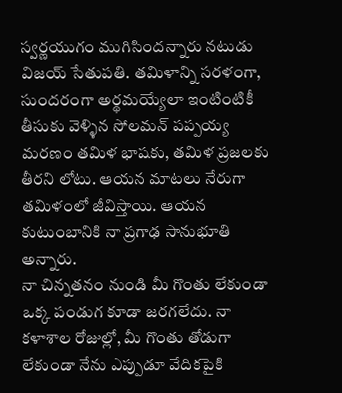స్వర్ణయుగం ముగిసిందన్నారు నటుడు విజయ్ సేతుపతి. తమిళాన్ని సరళంగా, సుందరంగా అర్థమయ్యేలా ఇంటింటికీ తీసుకు వెళ్ళిన సోలమన్ పప్పయ్య మరణం తమిళ భాషకు, తమిళ ప్రజలకు తీరని లోటు. ఆయన మాటలు నేరుగా తమిళంలో జీవిస్తాయి. ఆయన కుటుంబానికి నా ప్రగాఢ సానుభూతి అన్నారు.
నా చిన్నతనం నుండి మీ గొంతు లేకుండా ఒక్క పండుగ కూడా జరగలేదు. నా కళాశాల రోజుల్లో, మీ గొంతు తోడుగా లేకుండా నేను ఎప్పుడూ వేదికపైకి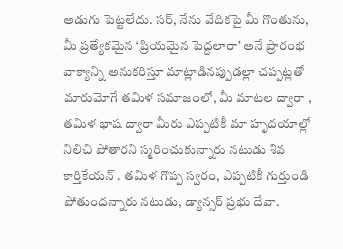అడుగు పెట్టలేదు. సర్, నేను వేదికపై మీ గొంతును, మీ ప్రత్యేకమైన ‘ప్రియమైన పెద్దలారా’ అనే ప్రారంభ వాక్యాన్ని అనుకరిస్తూ మాట్లాడినప్పుడల్లా చప్పట్లతో మారుమోగే తమిళ సమాజంలో, మీ మాటల ద్వారా , తమిళ భాష ద్వారా మీరు ఎప్పటికీ మా హృదయాల్లో నిలిచి పోతారని స్మరించుకున్నారు నటుడు శివ కార్తికేయన్ . తమిళ గొప్ప స్వరం, ఎప్పటికీ గుర్తుండి పోతుందన్నారు నటుడు, డ్యాన్సర్ ప్రభు దేవా.